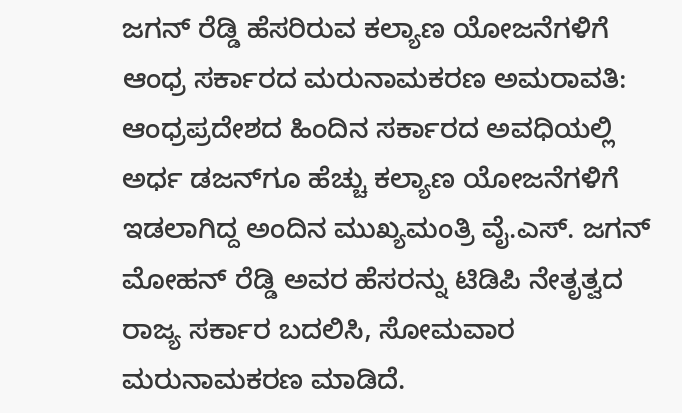ಜಗನ್‌ ರೆಡ್ಡಿ ಹೆಸರಿರುವ ಕಲ್ಯಾಣ ಯೋಜನೆಗಳಿಗೆ ಆಂಧ್ರ ಸರ್ಕಾರದ ಮರುನಾಮಕರಣ ಅಮರಾವತಿ: ಆಂಧ್ರಪ್ರದೇಶದ ಹಿಂದಿನ ಸರ್ಕಾರದ ಅವಧಿಯಲ್ಲಿ ಅರ್ಧ ಡಜನ್‌ಗೂ ಹೆಚ್ಚು ಕಲ್ಯಾಣ ಯೋಜನೆಗಳಿಗೆ ಇಡಲಾಗಿದ್ದ ಅಂದಿನ ಮುಖ್ಯಮಂತ್ರಿ ವೈ.ಎಸ್. ಜಗನ್ ಮೋಹನ್ ರೆಡ್ಡಿ ಅವರ ಹೆಸರನ್ನು ಟಿಡಿಪಿ ನೇತೃತ್ವದ ರಾಜ್ಯ ಸರ್ಕಾರ ಬದಲಿಸಿ, ಸೋಮವಾರ ಮರುನಾಮಕರಣ ಮಾಡಿದೆ.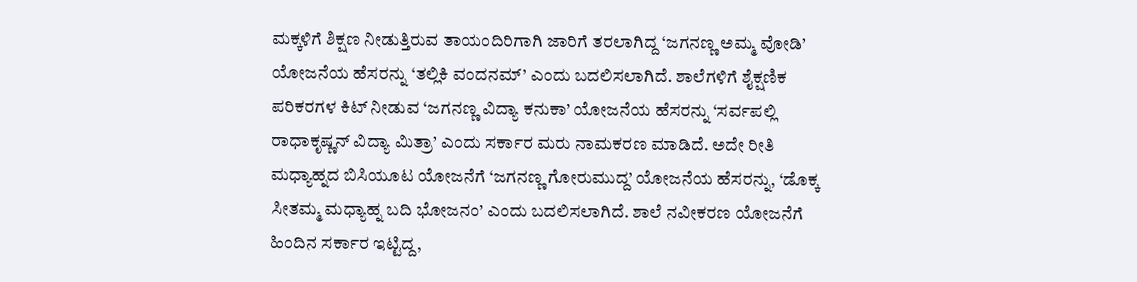ಮಕ್ಕಳಿಗೆ ಶಿಕ್ಷಣ ನೀಡುತ್ತಿರುವ ತಾಯಂದಿರಿಗಾಗಿ ಜಾರಿಗೆ ತರಲಾಗಿದ್ದ ‘ಜಗನಣ್ಣ ಅಮ್ಮ ವೋಡಿ’ ಯೋಜನೆಯ ಹೆಸರನ್ನು ‘ತಲ್ಲಿಕಿ ವಂದನಮ್‌’ ಎಂದು ಬದಲಿಸಲಾಗಿದೆ. ಶಾಲೆಗಳಿಗೆ ಶೈಕ್ಷಣಿಕ ಪರಿಕರಗಳ ಕಿಟ್ ನೀಡುವ ‘ಜಗನಣ್ಣ ವಿದ್ಯಾ ಕನುಕಾ’ ಯೋಜನೆಯ ಹೆಸರನ್ನು ‘ಸರ್ವಪಲ್ಲಿ ರಾಧಾಕೃಷ್ಣನ್ ವಿದ್ಯಾ ಮಿತ್ರಾ’ ಎಂದು ಸರ್ಕಾರ ಮರು ನಾಮಕರಣ ಮಾಡಿದೆ. ಅದೇ ರೀತಿ ಮಧ್ಯಾಹ್ನದ ಬಿಸಿಯೂಟ ಯೋಜನೆಗೆ ‘ಜಗನಣ್ಣ ಗೋರುಮುದ್ದ’ ಯೋಜನೆಯ ಹೆಸರನ್ನು, ‘ಡೊಕ್ಕ ಸೀತಮ್ಮ ಮಧ್ಯಾಹ್ನ ಬದಿ ಭೋಜನಂ’ ಎಂದು ಬದಲಿಸಲಾಗಿದೆ. ಶಾಲೆ ನವೀಕರಣ ಯೋಜನೆಗೆ ಹಿಂದಿನ ಸರ್ಕಾರ ಇಟ್ಟಿದ್ದ,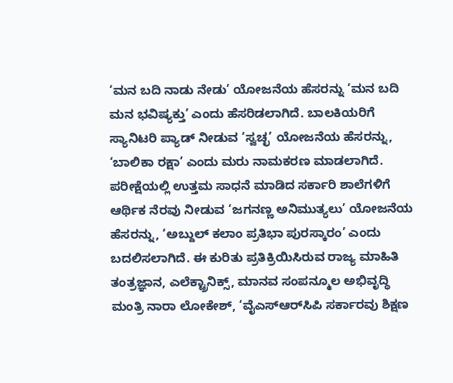‘ಮನ ಬದಿ ನಾಡು ನೇಡು’ ಯೋಜನೆಯ ಹೆಸರನ್ನು ‘ಮನ ಬದಿ ಮನ ಭವಿಷ್ಯಕ್ತು’ ಎಂದು ಹೆಸರಿಡಲಾಗಿದೆ. ಬಾಲಕಿಯರಿಗೆ ಸ್ಯಾನಿಟರಿ ಪ್ಯಾಡ್ ನೀಡುವ ‘ಸ್ವಚ್ಛ’ ಯೋಜನೆಯ ಹೆಸರನ್ನು, ‘ಬಾಲಿಕಾ ರಕ್ಷಾ’ ಎಂದು ಮರು ನಾಮಕರಣ ಮಾಡಲಾಗಿದೆ. ಪರೀಕ್ಷೆಯಲ್ಲಿ ಉತ್ತಮ ಸಾಧನೆ ಮಾಡಿದ ಸರ್ಕಾರಿ ಶಾಲೆಗಳಿಗೆ ಆರ್ಥಿಕ ನೆರವು ನೀಡುವ ‘ಜಗನಣ್ಣ ಅನಿಮುತ್ಯಲು’ ಯೋಜನೆಯ ಹೆಸರನ್ನು, ‘ಅಬ್ದುಲ್ ಕಲಾಂ ಪ್ರತಿಭಾ ಪುರಸ್ಕಾರಂ’ ಎಂದು ಬದಲಿಸಲಾಗಿದೆ. ಈ ಕುರಿತು ಪ್ರತಿಕ್ರಿಯಿಸಿರುವ ರಾಜ್ಯ ಮಾಹಿತಿ ತಂತ್ರಜ್ಞಾನ, ಎಲೆಕ್ಟ್ರಾನಿಕ್ಸ್‌, ಮಾನವ ಸಂಪನ್ಮೂಲ ಅಭಿವೃದ್ಧಿ ಮಂತ್ರಿ ನಾರಾ ಲೋಕೇಶ್, ‘ವೈಎಸ್‌ಆರ್‌ಸಿಪಿ ಸರ್ಕಾರವು ಶಿಕ್ಷಣ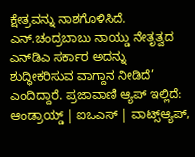ಕ್ಷೇತ್ರವನ್ನು ನಾಶಗೊಳಿಸಿದೆ. ಎನ್‌.ಚಂದ್ರಬಾಬು ನಾಯ್ಡು ನೇತೃತ್ವದ ಎನ್‌ಡಿಎ ಸರ್ಕಾರ ಅದನ್ನು ಶುದ್ಧೀಕರಿಸುವ ವಾಗ್ದಾನ ನೀಡಿದೆ’ ಎಂದಿದ್ದಾರೆ. ಪ್ರಜಾವಾಣಿ ಆ್ಯಪ್ ಇಲ್ಲಿದೆ: ಆಂಡ್ರಾಯ್ಡ್ | ಐಒಎಸ್ | ವಾಟ್ಸ್ಆ್ಯಪ್,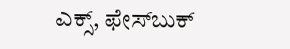ಎಕ್ಸ್, ಫೇಸ್‌ಬುಕ್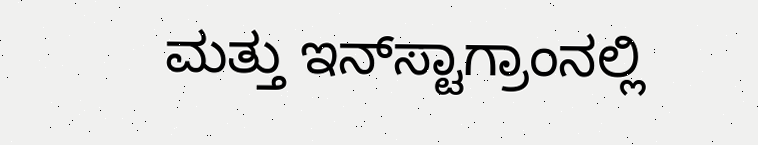ಮತ್ತು ಇನ್‌ಸ್ಟಾಗ್ರಾಂನಲ್ಲಿ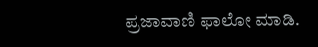ಪ್ರಜಾವಾಣಿ ಫಾಲೋ ಮಾಡಿ.